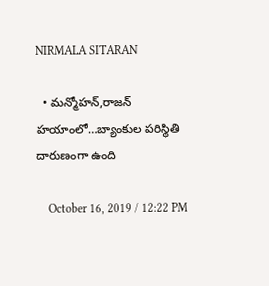NIRMALA SITARAN

  • మన్మోహన్,రాజన్ హయాంలో…బ్యాంకుల పరిస్థితి దారుణంగా ఉంది

    October 16, 2019 / 12:22 PM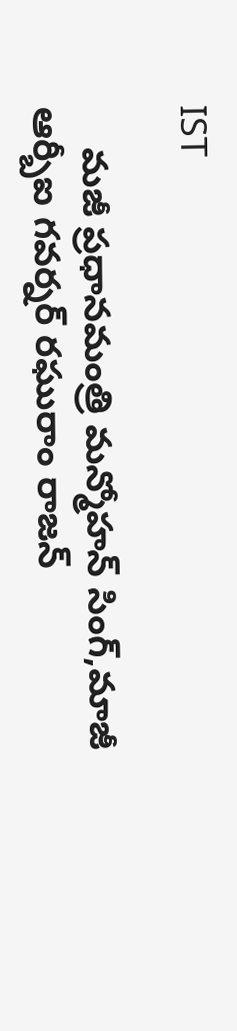IST

    మజీ ప్రధానమంత్రి మన్మోహన్ సింగ్,మాజీ ఆర్బీఐ గవర్నర్ రఘురాం రాజన్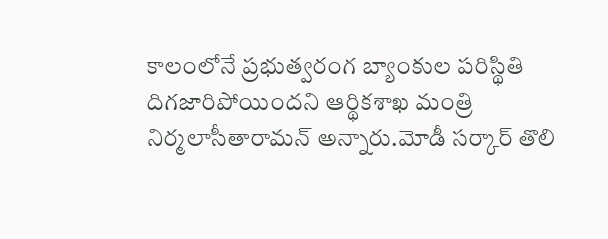కాలంలోనే ప్రభుత్వరంగ బ్యాంకుల పరిస్థితి దిగజారిపోయిందని ఆర్థికశాఖ మంత్రి నిర్మలాసీతారామన్ అన్నారు.మోడీ సర్కార్ తొలి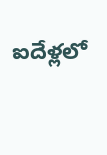ఐదేళ్లలో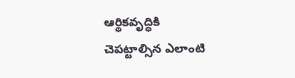ఆర్థికవృద్ధికి చెపట్టాల్సిన ఎలాంటి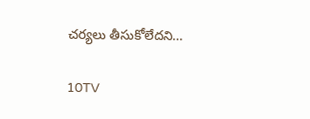చర్యలు తీసుకోలేదని…

10TV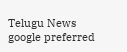Telugu News
google preferred